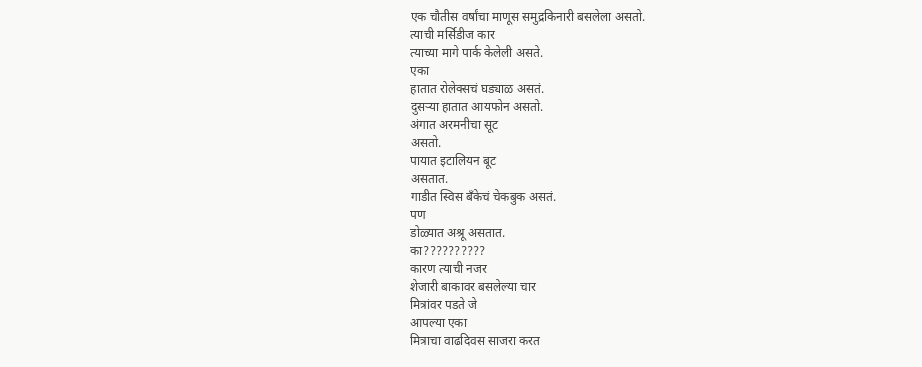एक चौतीस वर्षांचा माणूस समुद्रकिनारी बसलेला असतो.
त्याची मर्सिडीज कार
त्याच्या मागे पार्क केलेली असते.
एका
हातात रोलेक्सचं घड्याळ असतं.
दुसऱ्या हातात आयफोन असतो.
अंगात अरमनीचा सूट
असतो.
पायात इटालियन बूट
असतात.
गाडीत स्विस बँकेचं चेकबुक असतं.
पण
डोळ्यात अश्रू असतात.
का??????????
कारण त्याची नजर
शेजारी बाकावर बसलेल्या चार
मित्रांवर पडते जे
आपल्या एका
मित्राचा वाढदिवस साजरा करत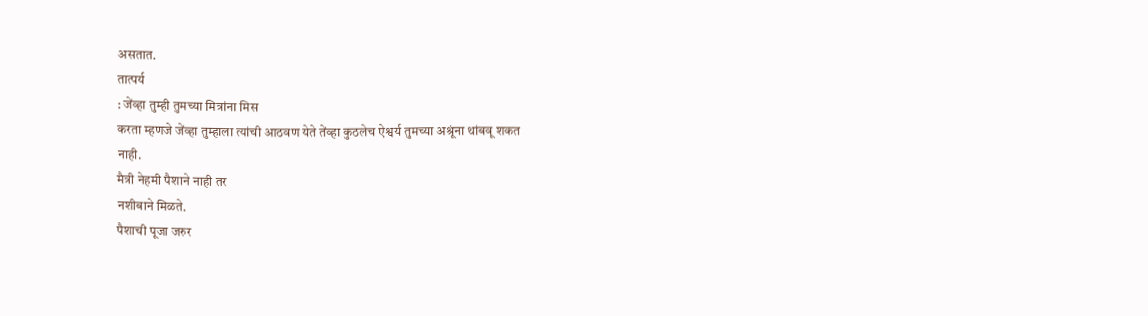असतात.
तात्पर्य
: जेंव्हा तुम्ही तुमच्या मित्रांना मिस
करता म्हणजे जेंव्हा तुम्हाला त्यांची आठवण येते तेंव्हा कुठलेच ऐश्वर्य तुमच्या अश्रूंना थांबवू शकत
नाही.
मैत्री नेहमी पैशाने नाही तर
नशीबाने मिळते.
पैशाची पूजा जरुर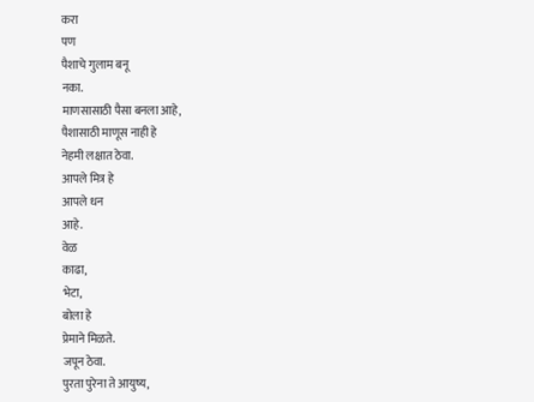करा
पण
पैशाचे गुलाम बनू
नका.
माणसासाठी पैसा बनला आहे,
पैशासाठी माणूस नाही हे
नेहमी लक्षात ठेवा.
आपले मित्र हे
आपले धन
आहे.
वेळ
काढा,
भेटा,
बोला हे
प्रेमाने मिळते.
जपून ठेवा.
पुरता पुरेना ते आयुष्य,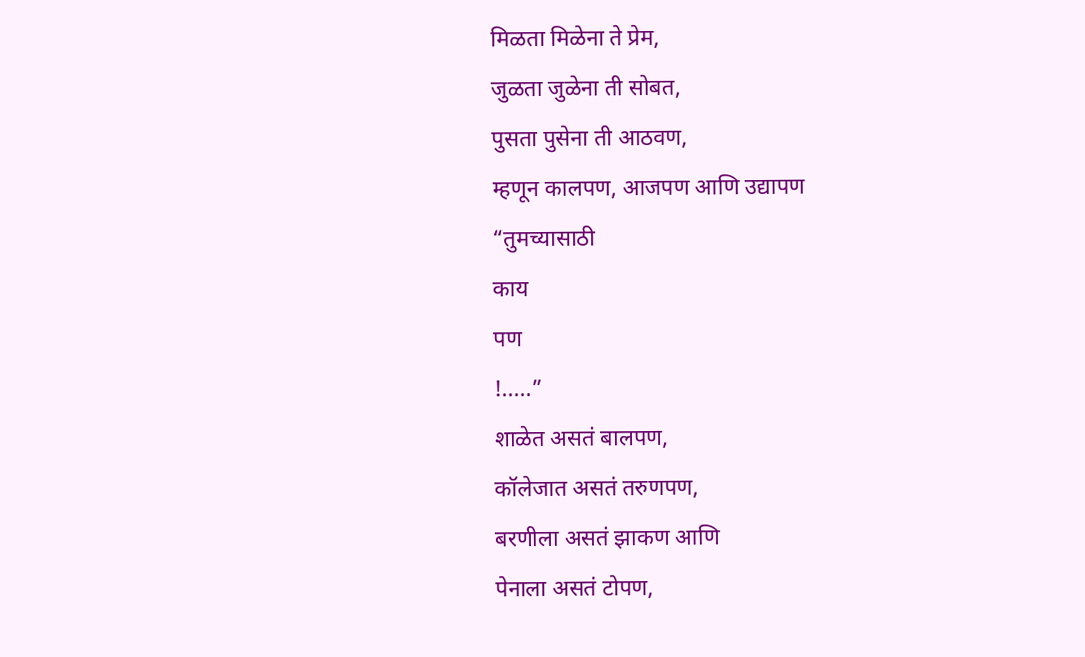मिळता मिळेना ते प्रेम,
जुळता जुळेना ती सोबत,
पुसता पुसेना ती आठवण,
म्हणून कालपण, आजपण आणि उद्यापण
“तुमच्यासाठी
काय
पण
!.....”
शाळेत असतं बालपण,
कॉलेजात असतं तरुणपण,
बरणीला असतं झाकण आणि
पेनाला असतं टोपण,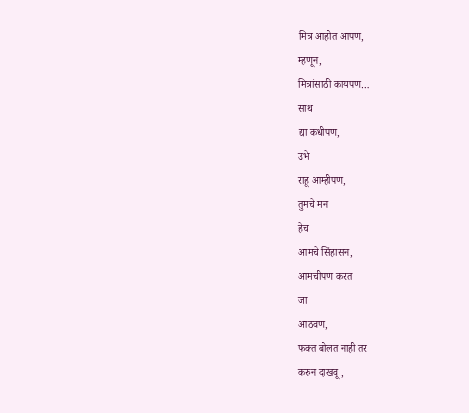मित्र आहोत आपण,
म्हणून,
मित्रांसाठी कायपण…
साथ
द्या कधीपण,
उभे
राहू आम्हीपण,
तुमचे मन
हेच
आमचे सिंहासन,
आमचीपण करत
जा
आठवण,
फक्त बोलत नाही तर
करुन दाखवू,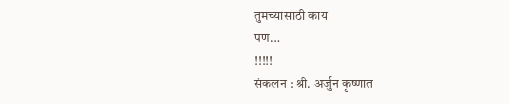तुमच्यासाठी काय
पण…
!!!!!
संकलन : श्री. अर्जुन कृष्णात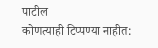पाटील
कोणत्याही टिप्पण्या नाहीत: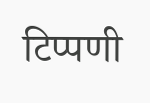टिप्पणी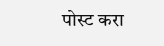पोस्ट करा